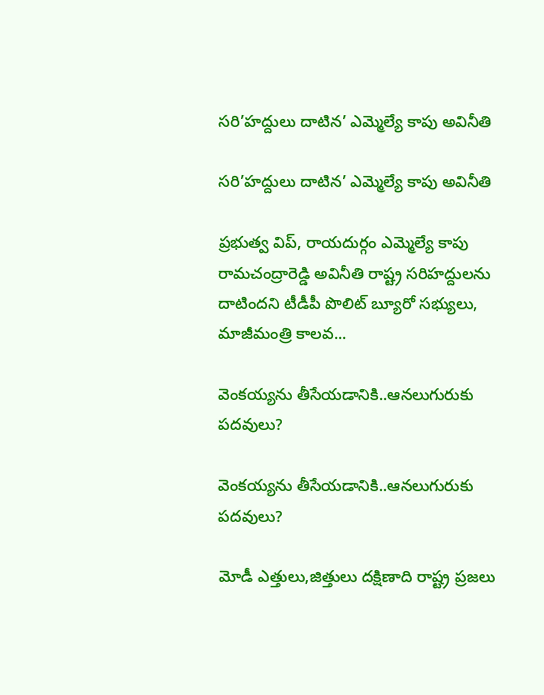సరి’హద్దులు దాటిన’ ఎమ్మెల్యే కాపు అవినీతి

సరి’హద్దులు దాటిన’ ఎమ్మెల్యే కాపు అవినీతి

ప్రభుత్వ విప్, రాయదుర్గం ఎమ్మెల్యే కాపు రామచంద్రారెడ్డి అవినీతి రాష్ట్ర సరిహద్దులను దాటిందని టీడీపీ పొలిట్ బ్యూరో సభ్యులు, మాజీమంత్రి కాలవ...

వెంకయ్యను తీసేయడానికి..ఆనలుగురుకు పదవులు?

వెంకయ్యను తీసేయడానికి..ఆనలుగురుకు పదవులు?

మోడీ ఎత్తులు,జిత్తులు దక్షిణాది రాష్ట్ర ప్రజలు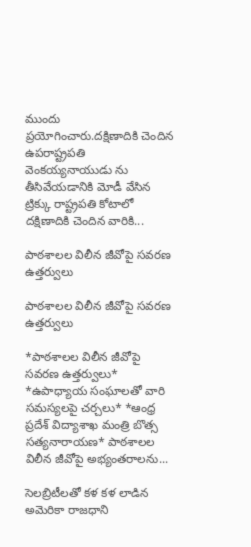ముందు ప్రయోగించారు.దక్షిణాదికి చెందిన ఉపరాష్ట్రపతి వెంకయ్యనాయుడు ను తీసివేయడానికి మోడీ వేసిన ట్రిక్కు రాష్ట్రపతి కోటాలో దక్షిణాదికి చెందిన వారికి...

పాఠశాలల విలీన జీవోపై సవరణ ఉత్తర్వులు

పాఠశాలల విలీన జీవోపై సవరణ ఉత్తర్వులు

*పాఠశాలల విలీన జీవోపై సవరణ ఉత్తర్వులు* *ఉపాధ్యాయ సంఘాలతో వారి సమస్యలపై చర్చలు* *ఆంధ్ర ప్రదేశ్ విద్యాశాఖ మంత్రి బొత్స సత్యనారాయణ* పాఠశాలల విలీన జీవోపై అభ్యంతరాలను...

సెలబ్రిటీలతో కళ కళ లాడిన అమెరికా రాజధాని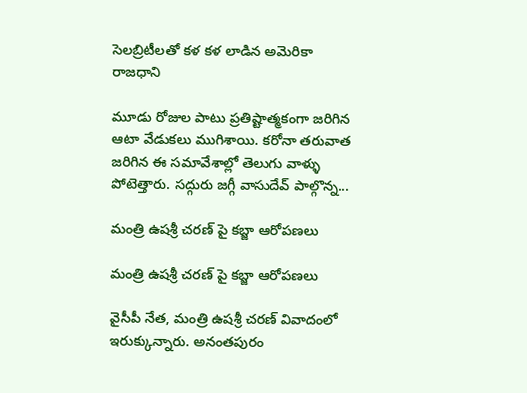సెలబ్రిటీలతో కళ కళ లాడిన అమెరికా రాజధాని

మూడు రోజుల పాటు ప్రతిష్టాత్మకంగా జరిగిన ఆటా వేడుకలు ముగిశాయి. కరోనా తరువాత జరిగిన ఈ సమావేశాల్లో తెలుగు వాళ్ళు పోటెత్తారు. సద్గురు జగ్గీ వాసుదేవ్ పాల్గొన్న...

మంత్రి ఉషశ్రీ చరణ్ పై కబ్జా ఆరోపణలు

మంత్రి ఉషశ్రీ చరణ్ పై కబ్జా ఆరోపణలు

వైసీపీ నేత, మంత్రి ఉషశ్రీ చరణ్ వివాదంలో ఇరుక్కున్నారు. అనంతపురం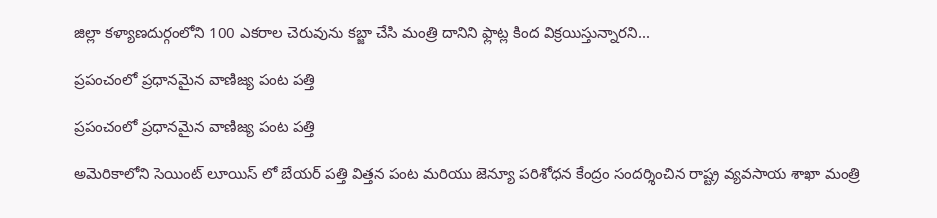జిల్లా కళ్యాణదుర్గంలోని 100 ఎకరాల చెరువును కబ్జా చేసి మంత్రి దానిని ఫ్లాట్ల కింద విక్రయిస్తున్నారని...

ప్రపంచంలో ప్రధానమైన వాణిజ్య పంట పత్తి

ప్రపంచంలో ప్రధానమైన వాణిజ్య పంట పత్తి

అమెరికాలోని సెయింట్ లూయిస్ లో బేయర్ పత్తి విత్తన పంట మరియు జెన్యూ పరిశోధన కేంద్రం సందర్శించిన రాష్ట్ర వ్యవసాయ శాఖా మంత్రి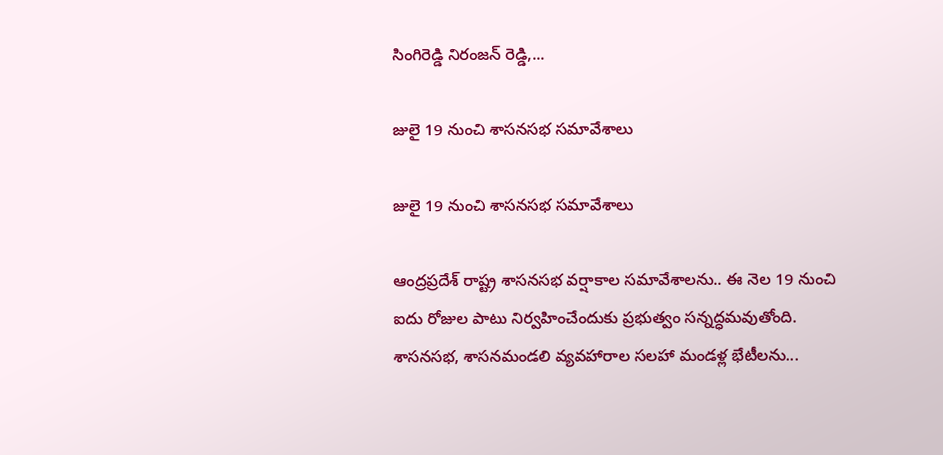సింగిరెడ్డి నిరంజన్ రెడ్డి,...

జులై 19 నుంచి శాసనసభ సమావేశాలు

జులై 19 నుంచి శాసనసభ సమావేశాలు

ఆంద్రప్రదేశ్ రాష్ట్ర శాసనసభ వర్షాకాల సమావేశాలను.. ఈ నెల 19 నుంచి ఐదు రోజుల పాటు నిర్వహించేందుకు ప్రభుత్వం సన్నద్ధమవుతోంది. శాసనసభ, శాసనమండలి వ్యవహారాల సలహా మండళ్ల భేటీలను...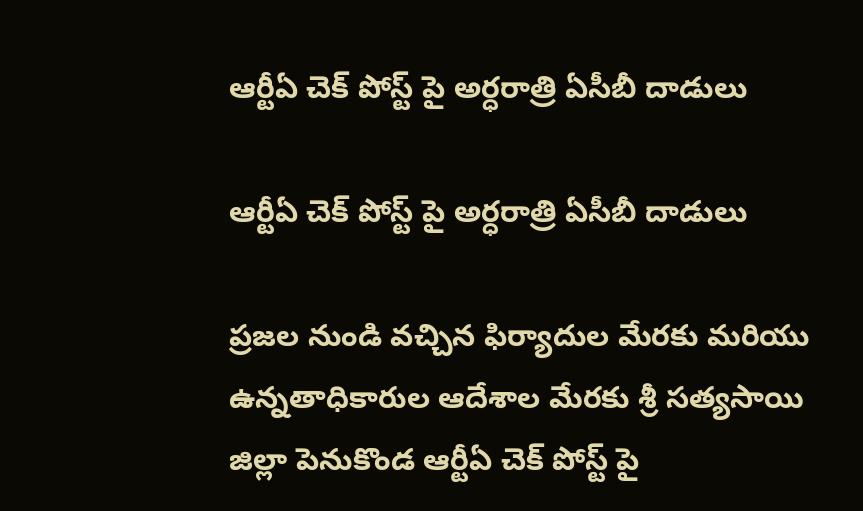ఆర్టీఏ చెక్ పోస్ట్ పై అర్ధరాత్రి ఏసీబీ దాడులు

ఆర్టీఏ చెక్ పోస్ట్ పై అర్ధరాత్రి ఏసీబీ దాడులు

ప్రజల నుండి వచ్చిన ఫిర్యాదుల మేరకు మరియు ఉన్నతాధికారుల ఆదేశాల మేరకు శ్రీ సత్యసాయి జిల్లా పెనుకొండ ఆర్టీఏ చెక్ పోస్ట్ పై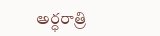అర్ధరాత్రి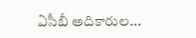ఏసీబీ అదికారుల...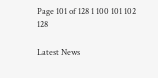Page 101 of 128 1 100 101 102 128

Latest News